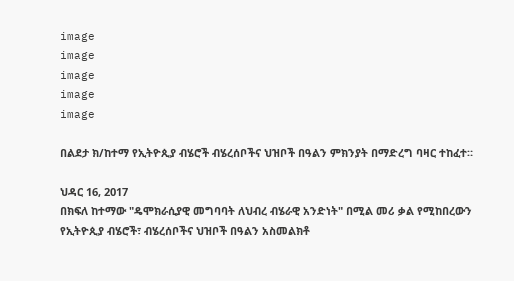image
image
image
image
image

በልደታ ክ/ከተማ የኢትዮጲያ ብሄሮች ብሄረሰቦችና ህዝቦች በዓልን ምክንያት በማድረግ ባዛር ተከፈተ።

ህዳር 16, 2017
በክፍለ ከተማው "ዴሞክራሲያዊ መግባባት ለህብረ ብሄራዊ አንድነት" በሚል መሪ ቃል የሚከበረውን የኢትዮጲያ ብሄሮች፣ ብሄረሰቦችና ህዝቦች በዓልን አስመልክቶ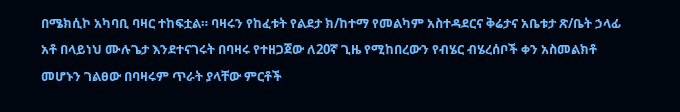በሜክሲኮ አካባቢ ባዛር ተከፍቷል። ባዛሩን የከፈቱት የልደታ ክ/ከተማ የመልካም አስተዳደርና ቅሬታና አቤቱታ ጽ/ቤት ኃላፊ አቶ በላይነህ ሙሉጌታ እንደተናገሩት በባዛሩ የተዘጋጀው ለ20ኛ ጊዜ የሚከበረውን የብሄር ብሄረሰቦች ቀን አስመልክቶ መሆኑን ገልፀው በባዛሩም ጥራት ያላቸው ምርቶች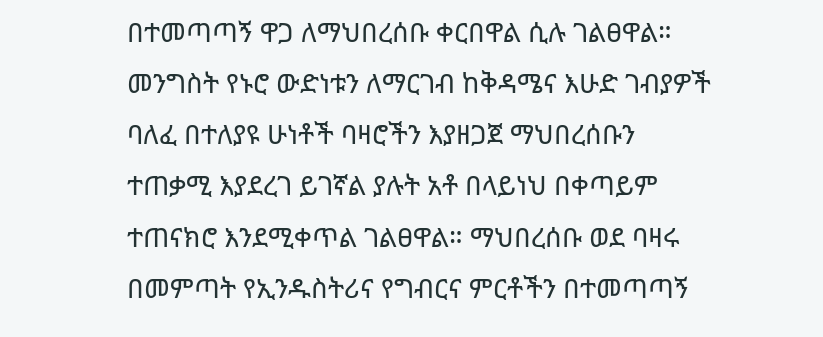በተመጣጣኝ ዋጋ ለማህበረሰቡ ቀርበዋል ሲሉ ገልፀዋል። መንግስት የኑሮ ውድነቱን ለማርገብ ከቅዳሜና እሁድ ገብያዎች ባለፈ በተለያዩ ሁነቶች ባዛሮችን እያዘጋጀ ማህበረሰቡን ተጠቃሚ እያደረገ ይገኛል ያሉት አቶ በላይነህ በቀጣይም ተጠናክሮ እንደሚቀጥል ገልፀዋል። ማህበረሰቡ ወደ ባዛሩ በመምጣት የኢንዱስትሪና የግብርና ምርቶችን በተመጣጣኝ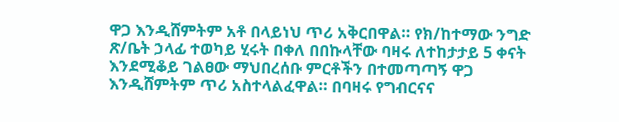ዋጋ እንዲሸምትም አቶ በላይነህ ጥሪ አቅርበዋል። የክ/ከተማው ንግድ ጽ/ቤት ኃላፊ ተወካይ ሂሩት በቀለ በበኩላቸው ባዛሩ ለተከታታይ 5 ቀናት እንደሚቆይ ገልፀው ማህበረሰቡ ምርቶችን በተመጣጣኝ ዋጋ እንዲሸምትም ጥሪ አስተላልፈዋል። በባዛሩ የግብርናና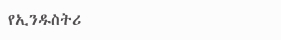የኢንዱስትሪ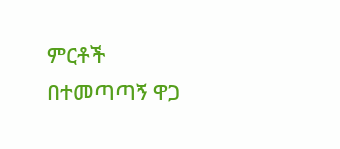ምርቶች በተመጣጣኝ ዋጋ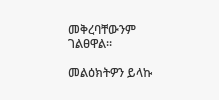መቅረባቸውንም ገልፀዋል።

መልዕክትዎን ይላኩ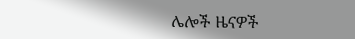ሌሎች ዜናዎች